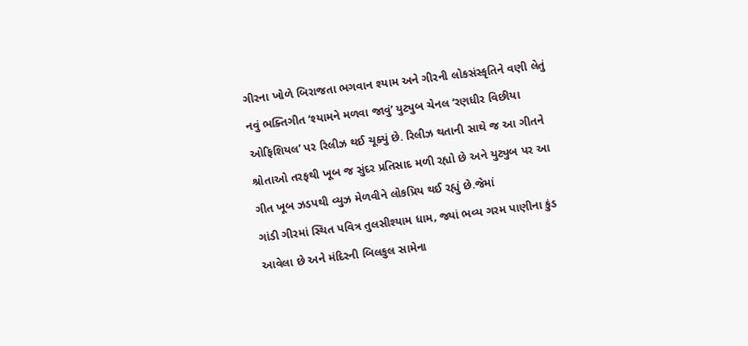ગીરના ખોળે બિરાજતા ભગવાન શ્યામ અને ગીરની લોકસંસ્કૃતિને વણી લેતું નવું ભક્તિગીત ‘શ્યામને મળવા જાવું’ યુટ્યુબ ચેનલ ‘રણધીર વિછીયા ઓફિશિયલ’ પર રિલીઝ થઈ ચૂક્યું છે. રિલીઝ થતાની સાથે જ આ ગીતને શ્રોતાઓ તરફથી ખૂબ જ સુંદર પ્રતિસાદ મળી રહ્યો છે અને યુટ્યુબ પર આ ગીત ખૂબ ઝડપથી વ્યુઝ મેળવીને લોકપ્રિય થઈ રહ્યું છે.જેમાં
ગાંડી ગીરમાં સ્થિત પવિત્ર તુલસીશ્યામ ધામ, જ્યાં ભવ્ય ગરમ પાણીના કુંડ આવેલા છે અને મંદિરની બિલકુલ સામેના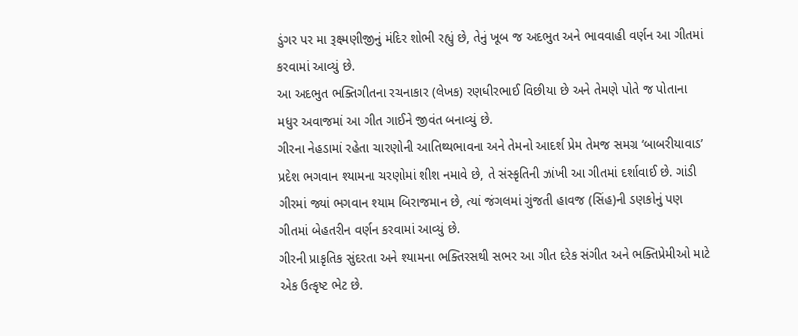ડુંગર પર મા રૂક્ષ્મણીજીનું મંદિર શોભી રહ્યું છે, તેનું ખૂબ જ અદભુત અને ભાવવાહી વર્ણન આ ગીતમાં કરવામાં આવ્યું છે.
આ અદભુત ભક્તિગીતના રચનાકાર (લેખક) રણધીરભાઈ વિછીયા છે અને તેમણે પોતે જ પોતાના મધુર અવાજમાં આ ગીત ગાઈને જીવંત બનાવ્યું છે.
ગીરના નેહડામાં રહેતા ચારણોની આતિથ્યભાવના અને તેમનો આદર્શ પ્રેમ તેમજ સમગ્ર ‘બાબરીયાવાડ’ પ્રદેશ ભગવાન શ્યામના ચરણોમાં શીશ નમાવે છે, તે સંસ્કૃતિની ઝાંખી આ ગીતમાં દર્શાવાઈ છે. ગાંડી ગીરમાં જ્યાં ભગવાન શ્યામ બિરાજમાન છે, ત્યાં જંગલમાં ગુંજતી હાવજ (સિંહ)ની ડણકોનું પણ ગીતમાં બેહતરીન વર્ણન કરવામાં આવ્યું છે.
ગીરની પ્રાકૃતિક સુંદરતા અને શ્યામના ભક્તિરસથી સભર આ ગીત દરેક સંગીત અને ભક્તિપ્રેમીઓ માટે એક ઉત્કૃષ્ટ ભેટ છે.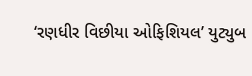‘રણધીર વિછીયા ઓફિશિયલ’ યુટ્યુબ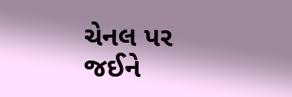ચેનલ પર જઈને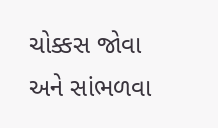ચોક્કસ જોવા અને સાંભળવા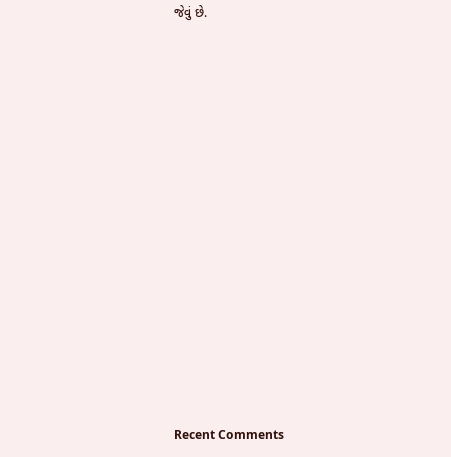જેવું છે.















Recent Comments